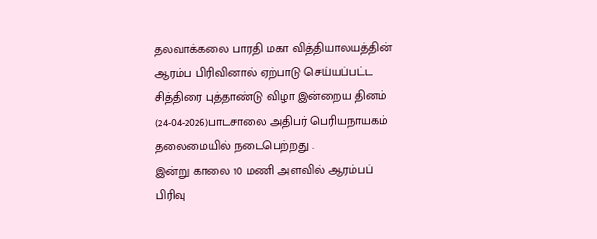தலவாக்கலை பாரதி மகா வித்தியாலயத்தின் ஆரம்ப பிரிவினால் ஏற்பாடு செய்யப்பட்ட சித்திரை புத்தாண்டு விழா இன்றைய தினம் (24-04-2026)பாடசாலை அதிபர் பெரியநாயகம் தலைமையில் நடைபெற்றது .
இன்று காலை 10 மணி அளவில் ஆரம்பப் பிரிவு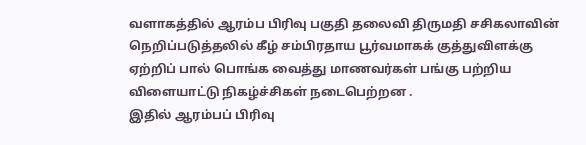வளாகத்தில் ஆரம்ப பிரிவு பகுதி தலைவி திருமதி சசிகலாவின் நெறிப்படுத்தலில் கீழ் சம்பிரதாய பூர்வமாகக் குத்துவிளக்கு ஏற்றிப் பால் பொங்க வைத்து மாணவர்கள் பங்கு பற்றிய விளையாட்டு நிகழ்ச்சிகள் நடைபெற்றன .
இதில் ஆரம்பப் பிரிவு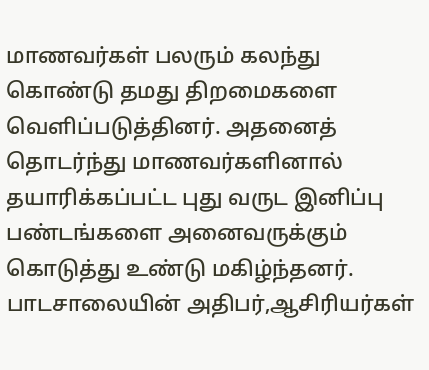மாணவர்கள் பலரும் கலந்து கொண்டு தமது திறமைகளை வெளிப்படுத்தினர். அதனைத் தொடர்ந்து மாணவர்களினால் தயாரிக்கப்பட்ட புது வருட இனிப்பு பண்டங்களை அனைவருக்கும் கொடுத்து உண்டு மகிழ்ந்தனர்.
பாடசாலையின் அதிபர்,ஆசிரியர்கள்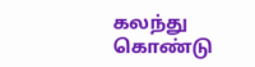கலந்து கொண்டு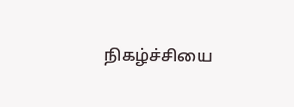நிகழ்ச்சியை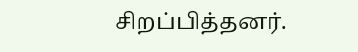சிறப்பித்தனர்.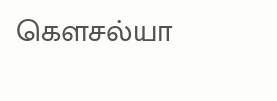கெளசல்யா